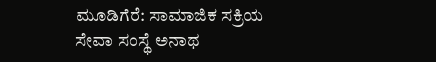ಮೂಡಿಗೆರೆ: ಸಾಮಾಜಿಕ ಸಕ್ರಿಯ ಸೇವಾ ಸಂಸ್ಥೆ ಅನಾಥ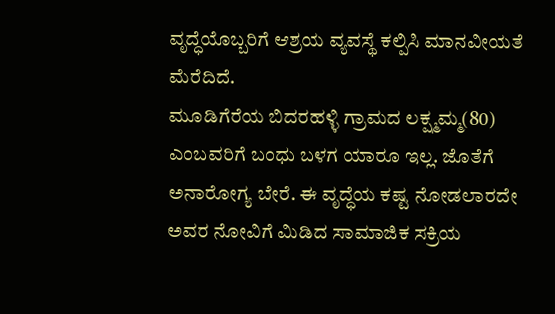ವೃದ್ಧೆಯೊಬ್ಬರಿಗೆ ಆಶ್ರಯ ವ್ಯವಸ್ಥೆ ಕಲ್ಪಿಸಿ ಮಾನವೀಯತೆ ಮೆರೆದಿದೆ.
ಮೂಡಿಗೆರೆಯ ಬಿದರಹಳ್ಳಿ ಗ್ರಾಮದ ಲಕ್ಷ್ಮಮ್ಮ(80) ಎಂಬವರಿಗೆ ಬಂಧು ಬಳಗ ಯಾರೂ ಇಲ್ಲ. ಜೊತೆಗೆ ಅನಾರೋಗ್ಯ ಬೇರೆ. ಈ ವೃದ್ಧೆಯ ಕಷ್ಟ ನೋಡಲಾರದೇ ಅವರ ನೋವಿಗೆ ಮಿಡಿದ ಸಾಮಾಜಿಕ ಸಕ್ರಿಯ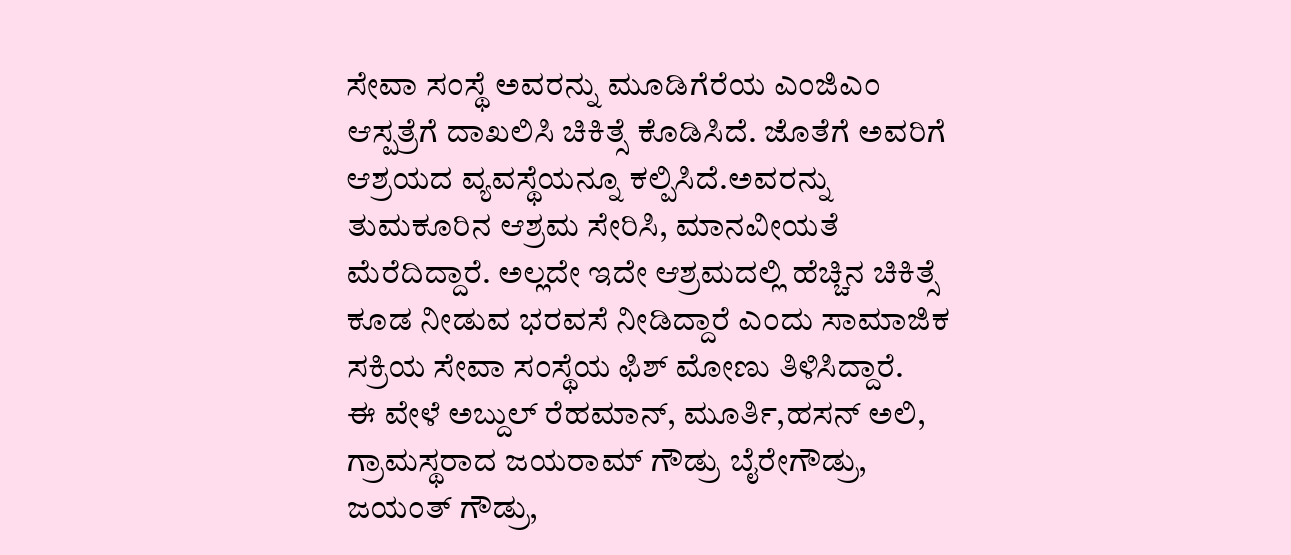ಸೇವಾ ಸಂಸ್ಥೆ ಅವರನ್ನು ಮೂಡಿಗೆರೆಯ ಎಂಜಿಎಂ ಆಸ್ಪತ್ರೆಗೆ ದಾಖಲಿಸಿ ಚಿಕಿತ್ಸೆ ಕೊಡಿಸಿದೆ. ಜೊತೆಗೆ ಅವರಿಗೆ ಆಶ್ರಯದ ವ್ಯವಸ್ಥೆಯನ್ನೂ ಕಲ್ಪಿಸಿದೆ.ಅವರನ್ನು ತುಮಕೂರಿನ ಆಶ್ರಮ ಸೇರಿಸಿ, ಮಾನವೀಯತೆ ಮೆರೆದಿದ್ದಾರೆ. ಅಲ್ಲದೇ ಇದೇ ಆಶ್ರಮದಲ್ಲಿ ಹೆಚ್ಚಿನ ಚಿಕಿತ್ಸೆ ಕೂಡ ನೀಡುವ ಭರವಸೆ ನೀಡಿದ್ದಾರೆ ಎಂದು ಸಾಮಾಜಿಕ ಸಕ್ರಿಯ ಸೇವಾ ಸಂಸ್ಥೆಯ ಫಿಶ್ ಮೋಣು ತಿಳಿಸಿದ್ದಾರೆ.
ಈ ವೇಳೆ ಅಬ್ದುಲ್ ರೆಹಮಾನ್, ಮೂರ್ತಿ,ಹಸನ್ ಅಲಿ, ಗ್ರಾಮಸ್ಥರಾದ ಜಯರಾಮ್ ಗೌಡ್ರು ಬೈರೇಗೌಡ್ರು, ಜಯಂತ್ ಗೌಡ್ರು,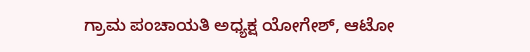ಗ್ರಾಮ ಪಂಚಾಯತಿ ಅಧ್ಯಕ್ಷ ಯೋಗೇಶ್, ಆಟೋ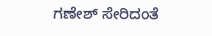ಗಣೇಶ್ ಸೇರಿದಂತೆ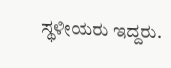ಸ್ಥಳೀಯರು ಇದ್ದರು.